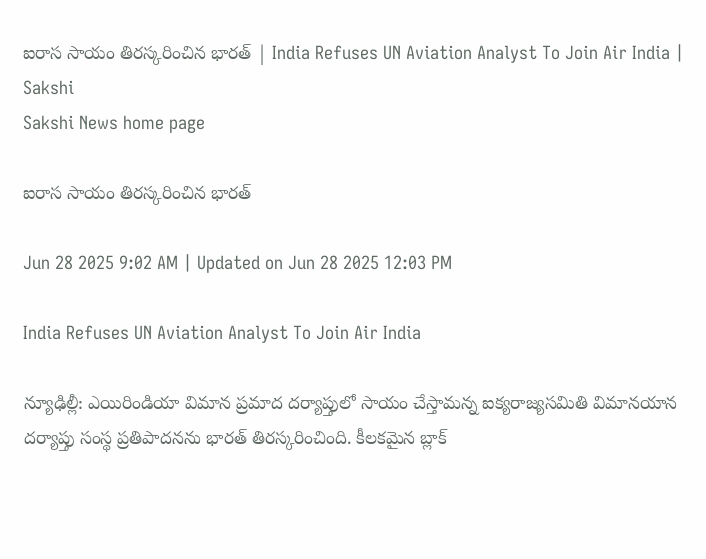ఐరాస సాయం తిరస్కరించిన భారత్‌ | India Refuses UN Aviation Analyst To Join Air India | Sakshi
Sakshi News home page

ఐరాస సాయం తిరస్కరించిన భారత్‌

Jun 28 2025 9:02 AM | Updated on Jun 28 2025 12:03 PM

India Refuses UN Aviation Analyst To Join Air India

న్యూఢిల్లీ: ఎయిరిండియా విమాన ప్రమాద దర్యాప్తులో సాయం చేస్తామన్న ఐక్యరాజ్యసమితి విమానయాన దర్యాప్తు సంస్థ ప్రతిపాదనను భారత్‌ తిరస్కరించింది. కీలకమైన బ్లాక్‌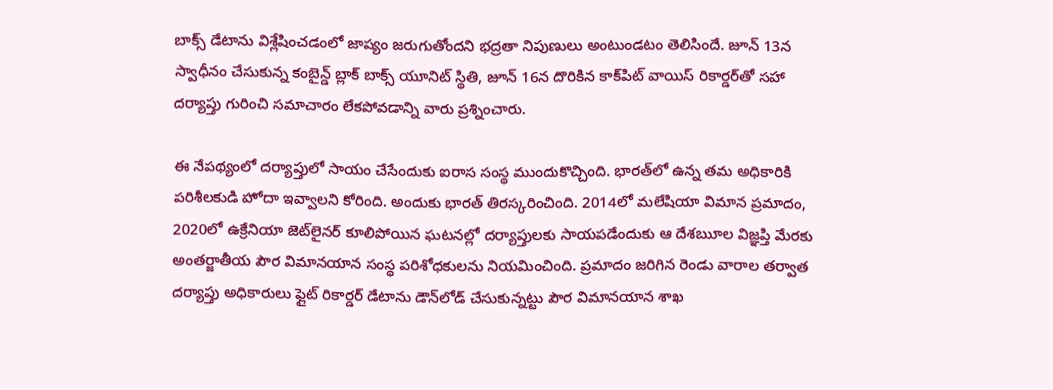బాక్స్‌ డేటాను విశ్లేషించడంలో జాప్యం జరుగుతోందని భద్రతా నిపుణులు అంటుండటం తెలిసిందే. జూన్‌ 13న స్వాధీనం చేసుకున్న కంబైన్డ్‌ బ్లాక్‌ బాక్స్‌ యూనిట్‌ స్థితి, జూన్‌ 16న దొరికిన కాక్‌పిట్‌ వాయిస్‌ రికార్డర్‌తో సహా దర్యాప్తు గురించి సమాచారం లేకపోవడాన్ని వారు ప్రశ్నించారు.

ఈ నేపథ్యంలో దర్యాప్తులో సాయం చేసేందుకు ఐరాస సంస్థ ముందుకొచ్చింది. భారత్‌లో ఉన్న తమ అధికారికి పరిశీలకుడి హోదా ఇవ్వాలని కోరింది. అందుకు భారత్‌ తిరస్కరించింది. 2014లో మలేషియా విమాన ప్రమాదం, 2020లో ఉక్రేనియా జెట్‌లైనర్‌ కూలిపోయిన ఘటనల్లో దర్యాప్తులకు సాయపడేందుకు ఆ దేశౠల విజ్ఞప్తి మేరకు అంతర్జాతీయ పౌర విమానయాన సంస్థ పరిశోధకులను నియమించింది. ప్రమాదం జరిగిన రెండు వారాల తర్వాత దర్యాప్తు అధికారులు ఫ్లైట్‌ రికార్డర్‌ డేటాను డౌన్‌లోడ్‌ చేసుకున్నట్టు పౌర విమానయాన శాఖ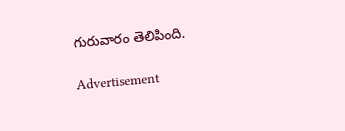గురువారం తెలిపింది.

Advertisement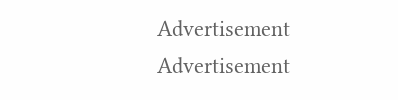Advertisement
Advertisement